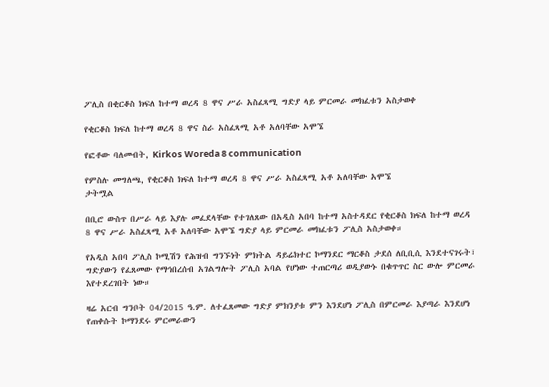ፖሊስ በቂርቆስ ክፍለ ከተማ ወረዳ 8 ዋና ሥራ አስፈጻሚ ግድያ ላይ ምርመራ መክፈቱን አስታወቀ

የቂርቆስ ክፍለ ከተማ ወረዳ 8 ዋና ስራ አስፈጻሚ አቶ አለባቸው አሞኜ

የፎቶው ባለመብት, Kirkos Woreda 8 communication

የምስሉ መግለጫ, የቂርቆስ ክፍለ ከተማ ወረዳ 8 ዋና ሥራ አስፈጻሚ አቶ አለባቸው አሞኜ
ታትሟል

በቢሮ ውስጥ በሥራ ላይ እያሉ መፈደላቸው የተገለጸው በአዲስ አበባ ከተማ አስተዳደር የቂርቆስ ክፍለ ከተማ ወረዳ 8 ዋና ሥራ አስፈጻሚ አቶ አለባቸው አሞኜ ግድያ ላይ ምርመራ መክፈቱን ፖሊስ አስታወቀ።

የአዲስ አበባ ፖሊስ ኮሚሽን የሕዝብ ግንኙነት ምክትል ዳይሬክተር ኮማንደር ማርቆስ ታደሰ ለቢቢሲ እንደተናገሩት፣ ግድያውን የፈጸመው የማኅበረሰብ አገልግሎት ፖሊስ አባል የሆነው ተጠርጣሪ ወዲያውኑ በቁጥጥር ስር ውሎ ምርመራ እየተደረገበት ነው።

ዛሬ አርብ ግንቦት 04/2015 ዓ.ም. ለተፈጸመው ግድያ ምክንያቱ ምን እንደሆነ ፖሊስ በምርመራ እያጣራ እንደሆነ የጠቀሱት ኮማንደሩ ምርመራውን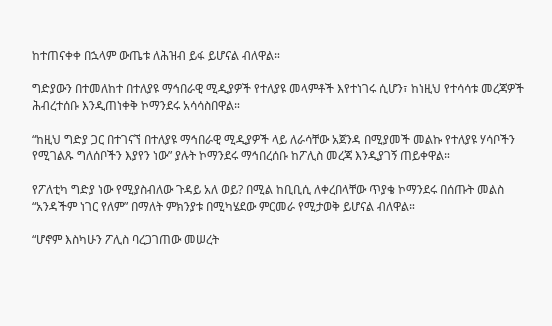ከተጠናቀቀ በኋላም ውጤቱ ለሕዝብ ይፋ ይሆናል ብለዋል።

ግድያውን በተመለከተ በተለያዩ ማኅበራዊ ሚዲያዎች የተለያዩ መላምቶች እየተነገሩ ሲሆን፣ ከነዚህ የተሳሳቱ መረጃዎች ሕብረተሰቡ እንዲጠነቀቅ ኮማንደሩ አሳሳስበዋል።

“ከዚህ ግድያ ጋር በተገናኘ በተለያዩ ማኅበራዊ ሚዲያዎች ላይ ለራሳቸው አጀንዳ በሚያመች መልኩ የተለያዩ ሃሳቦችን የሚገልጹ ግለሰቦችን እያየን ነው” ያሉት ኮማንደሩ ማኅበረሰቡ ከፖሊስ መረጃ እንዲያገኝ ጠይቀዋል።

የፖለቲካ ግድያ ነው የሚያስብለው ጉዳይ አለ ወይ? በሚል ከቢቢሲ ለቀረበላቸው ጥያቄ ኮማንደሩ በሰጡት መልስ “አንዳችም ነገር የለም” በማለት ምክንያቱ በሚካሄደው ምርመራ የሚታወቅ ይሆናል ብለዋል።

“ሆኖም እስካሁን ፖሊስ ባረጋገጠው መሠረት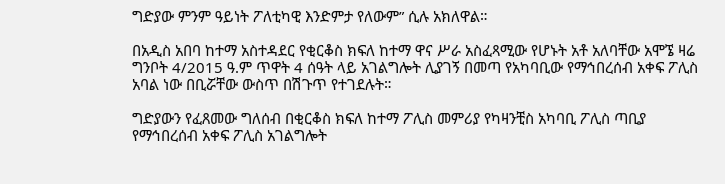ግድያው ምንም ዓይነት ፖለቲካዊ እንድምታ የለውም” ሲሉ አክለዋል።

በአዲስ አበባ ከተማ አስተዳደር የቂርቆስ ክፍለ ከተማ ዋና ሥራ አስፈጻሚው የሆኑት አቶ አለባቸው አሞኜ ዛሬ ግንቦት 4/2015 ዓ.ም ጥዋት 4 ሰዓት ላይ አገልግሎት ሊያገኝ በመጣ የአካባቢው የማኅበረሰብ አቀፍ ፖሊስ አባል ነው በቢሯቸው ውስጥ በሽጉጥ የተገደሉት።

ግድያውን የፈጸመው ግለሰብ በቂርቆስ ክፍለ ከተማ ፖሊስ መምሪያ የካዛንቺስ አካባቢ ፖሊስ ጣቢያ የማኅበረሰብ አቀፍ ፖሊስ አገልግሎት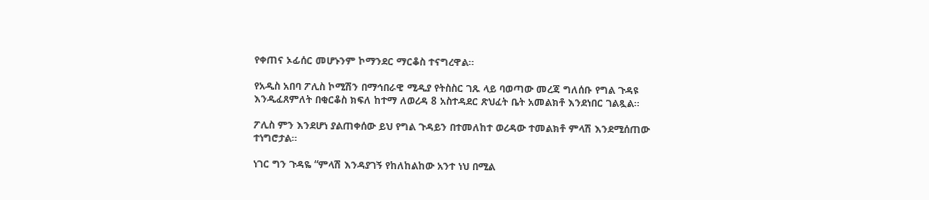የቀጠና ኦፊሰር መሆኑንም ኮማንደር ማርቆስ ተናግረዋል።

የአዲስ አበባ ፖሊስ ኮሚሽን በማኅበራዊ ሚዲያ የትስስር ገጹ ላይ ባወጣው መረጃ ግለሰቡ የግል ጉዳዩ እንዲፈጸምለት በቂርቆስ ክፍለ ከተማ ለወረዳ 8 አስተዳደር ጽህፈት ቤት አመልክቶ እንደነበር ገልጿል።

ፖሊስ ምን እንደሆነ ያልጠቀሰው ይህ የግል ጉዳይን በተመለከተ ወረዳው ተመልክቶ ምላሽ እንደሚሰጠው ተነግሮታል።

ነገር ግን ጉዳዬ “ምላሽ እንዳያገኝ የከለከልከው አንተ ነህ በሚል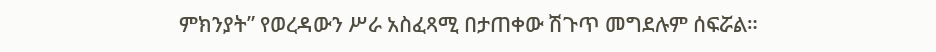ምክንያት” የወረዳውን ሥራ አስፈጻሚ በታጠቀው ሽጉጥ መግደሉም ሰፍሯል።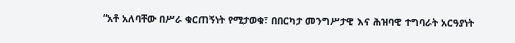“አቶ አለባቸው በሥራ ቁርጠኝነት የሚታወቁ፣ በበርካታ መንግሥታዊ እና ሕዝባዊ ተግባራት አርዓያነት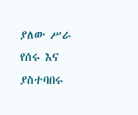ያለው ሥራ የሰሩ እና ያስተባበሩ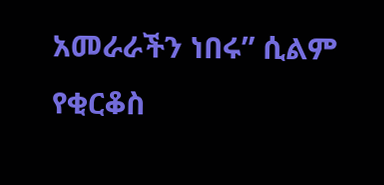አመራራችን ነበሩ” ሲልም የቂርቆስ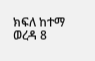ክፍለ ከተማ ወረዳ 8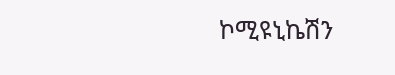ኮሚዩኒኬሽን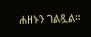ሐዘኑን ገልጿል።